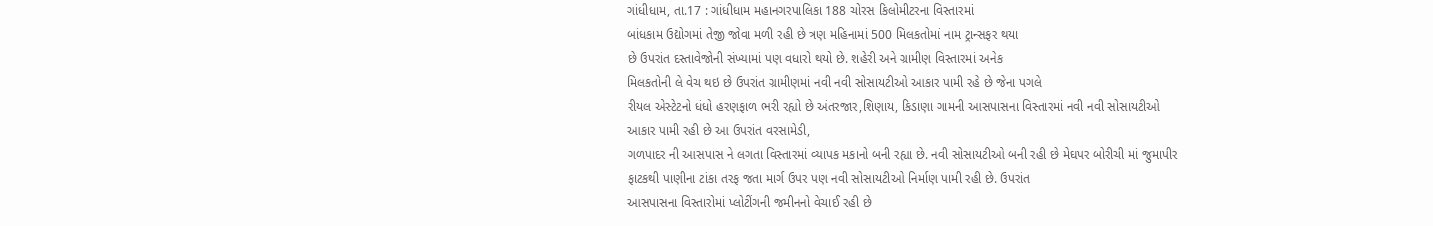ગાંધીધામ, તા.17 : ગાંધીધામ મહાનગરપાલિકા 188 ચોરસ કિલોમીટરના વિસ્તારમાં
બાંધકામ ઉદ્યોગમાં તેજી જોવા મળી રહી છે ત્રણ મહિનામાં 500 મિલકતોમાં નામ ટ્રાન્સફર થયા
છે ઉપરાંત દસ્તાવેજોની સંખ્યામાં પણ વધારો થયો છે. શહેરી અને ગ્રામીણ વિસ્તારમાં અનેક
મિલકતોની લે વેચ થઇ છે ઉપરાંત ગ્રામીણમાં નવી નવી સોસાયટીઓ આકાર પામી રહે છે જેના પગલે
રીયલ એસ્ટેટનો ધંધો હરણફાળ ભરી રહ્યો છે અંતરજાર,શિણાય, કિડાણા ગામની આસપાસના વિસ્તારમાં નવી નવી સોસાયટીઓ
આકાર પામી રહી છે આ ઉપરાંત વરસામેડી,
ગળપાદર ની આસપાસ ને લગતા વિસ્તારમાં વ્યાપક મકાનો બની રહ્યા છે. નવી સોસાયટીઓ બની રહી છે મેઘપર બોરીચી માં જુમાપીર
ફાટકથી પાણીના ટાંકા તરફ જતા માર્ગ ઉપર પણ નવી સોસાયટીઓ નિર્માણ પામી રહી છે. ઉપરાંત
આસપાસના વિસ્તારોમાં પ્લોટીંગની જમીનનો વેચાઈ રહી છે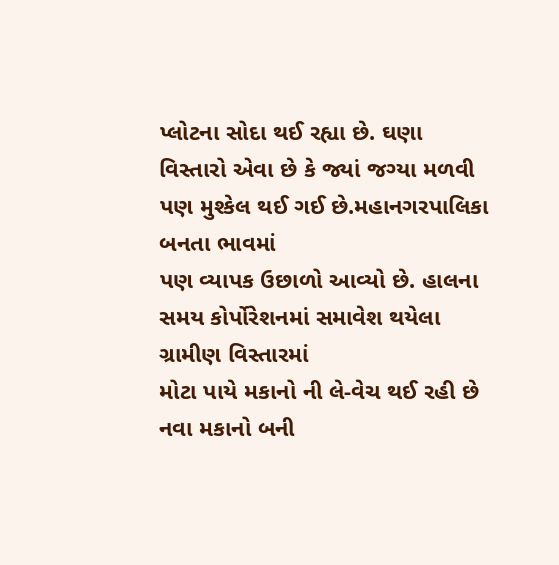પ્લોટના સોદા થઈ રહ્યા છે. ઘણા
વિસ્તારો એવા છે કે જ્યાં જગ્યા મળવી પણ મુશ્કેલ થઈ ગઈ છે.મહાનગરપાલિકા બનતા ભાવમાં
પણ વ્યાપક ઉછાળો આવ્યો છે. હાલના સમય કોર્પોરેશનમાં સમાવેશ થયેલા ગ્રામીણ વિસ્તારમાં
મોટા પાયે મકાનો ની લે-વેચ થઈ રહી છે નવા મકાનો બની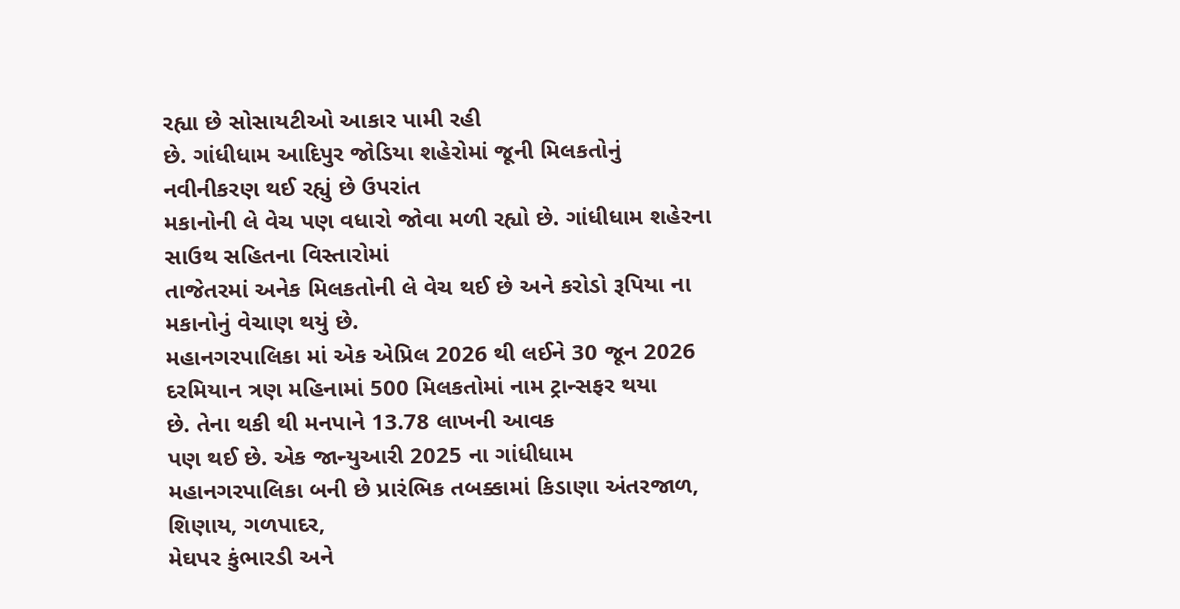રહ્યા છે સોસાયટીઓ આકાર પામી રહી
છે. ગાંધીધામ આદિપુર જોડિયા શહેરોમાં જૂની મિલકતોનું નવીનીકરણ થઈ રહ્યું છે ઉપરાંત
મકાનોની લે વેચ પણ વધારો જોવા મળી રહ્યો છે. ગાંધીધામ શહેરના સાઉથ સહિતના વિસ્તારોમાં
તાજેતરમાં અનેક મિલકતોની લે વેચ થઈ છે અને કરોડો રૂપિયા ના મકાનોનું વેચાણ થયું છે.
મહાનગરપાલિકા માં એક એપ્રિલ 2026 થી લઈને 30 જૂન 2026 દરમિયાન ત્રણ મહિનામાં 500 મિલકતોમાં નામ ટ્રાન્સફર થયા
છે. તેના થકી થી મનપાને 13.78 લાખની આવક
પણ થઈ છે. એક જાન્યુઆરી 2025 ના ગાંધીધામ
મહાનગરપાલિકા બની છે પ્રારંભિક તબક્કામાં કિડાણા અંતરજાળ, શિણાય, ગળપાદર,
મેઘપર કુંભારડી અને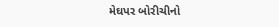મેઘપર બોરીચીનો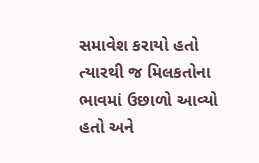સમાવેશ કરાયો હતો ત્યારથી જ મિલકતોના
ભાવમાં ઉછાળો આવ્યો હતો અને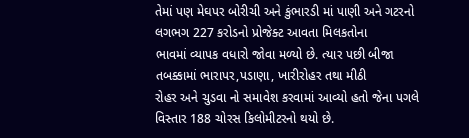તેમાં પણ મેઘપર બોરીચી અને કુંભારડી માં પાણી અને ગટરનો
લગભગ 227 કરોડનો પ્રોજેક્ટ આવતા મિલકતોના
ભાવમાં વ્યાપક વધારો જોવા મળ્યો છે. ત્યાર પછી બીજા તબક્કામાં ભારાપર,પડાણા, ખારીરોહર તથા મીઠી
રોહર અને ચુડવા નો સમાવેશ કરવામાં આવ્યો હતો જેના પગલે વિસ્તાર 188 ચોરસ કિલોમીટરનો થયો છે.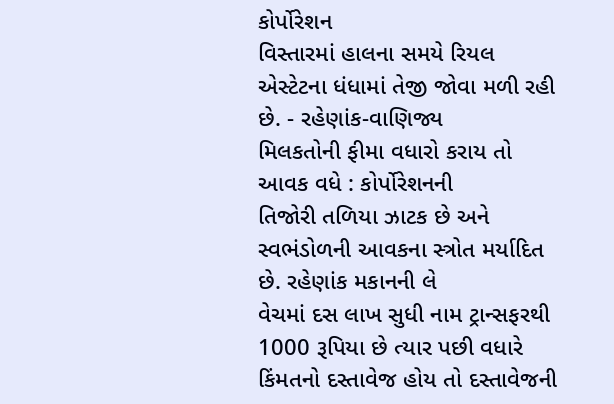કોર્પોરેશન
વિસ્તારમાં હાલના સમયે રિયલ એસ્ટેટના ધંધામાં તેજી જોવા મળી રહી છે. - રહેણાંક-વાણિજ્ય
મિલકતોની ફીમા વધારો કરાય તો આવક વધે : કોર્પોરેશનની
તિજોરી તળિયા ઝાટક છે અને સ્વભંડોળની આવકના સ્ત્રોત મર્યાદિત છે. રહેણાંક મકાનની લે
વેચમાં દસ લાખ સુધી નામ ટ્રાન્સફરથી 1000 રૂપિયા છે ત્યાર પછી વધારે કિંમતનો દસ્તાવેજ હોય તો દસ્તાવેજની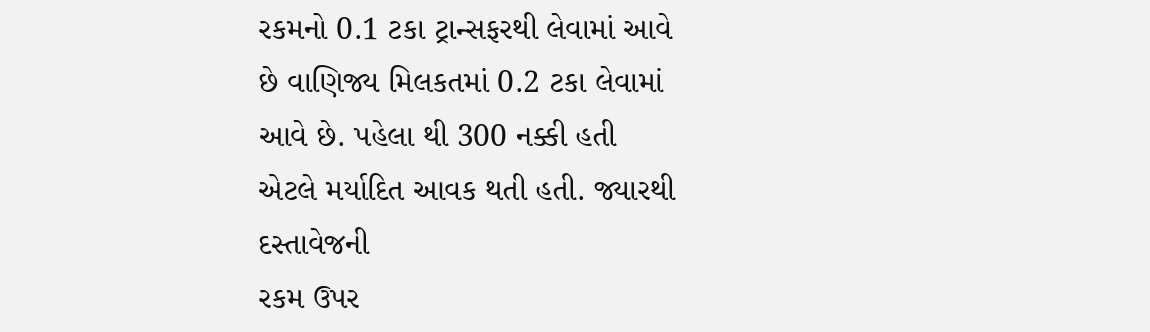રકમનો 0.1 ટકા ટ્રાન્સફરથી લેવામાં આવે
છે વાણિજ્ય મિલકતમાં 0.2 ટકા લેવામાં
આવે છે. પહેલા થી 300 નક્કી હતી
એટલે મર્યાદિત આવક થતી હતી. જ્યારથી દસ્તાવેજની
રકમ ઉપર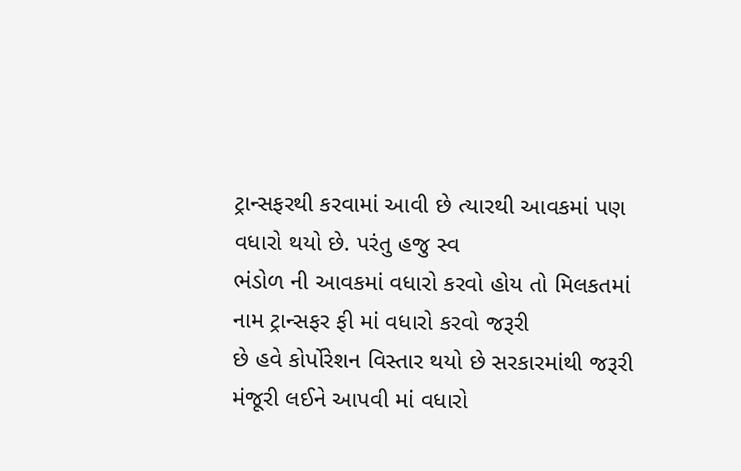ટ્રાન્સફરથી કરવામાં આવી છે ત્યારથી આવકમાં પણ વધારો થયો છે. પરંતુ હજુ સ્વ
ભંડોળ ની આવકમાં વધારો કરવો હોય તો મિલકતમાં નામ ટ્રાન્સફર ફી માં વધારો કરવો જરૂરી
છે હવે કોર્પોરેશન વિસ્તાર થયો છે સરકારમાંથી જરૂરી મંજૂરી લઈને આપવી માં વધારો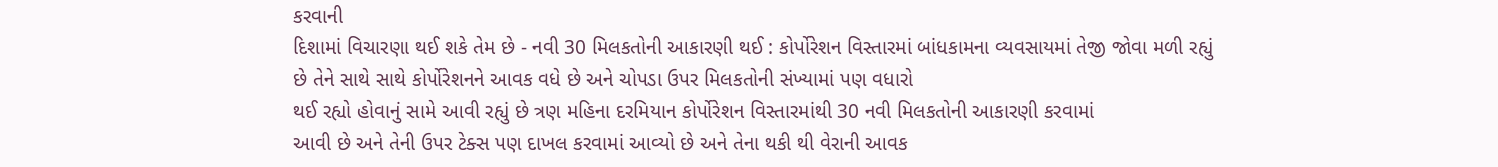કરવાની
દિશામાં વિચારણા થઈ શકે તેમ છે - નવી 30 મિલકતોની આકારણી થઈ : કોર્પોરેશન વિસ્તારમાં બાંધકામના વ્યવસાયમાં તેજી જોવા મળી રહ્યું
છે તેને સાથે સાથે કોર્પોરેશનને આવક વધે છે અને ચોપડા ઉપર મિલકતોની સંખ્યામાં પણ વધારો
થઈ રહ્યો હોવાનું સામે આવી રહ્યું છે ત્રણ મહિના દરમિયાન કોર્પોરેશન વિસ્તારમાંથી 30 નવી મિલકતોની આકારણી કરવામાં
આવી છે અને તેની ઉપર ટેક્સ પણ દાખલ કરવામાં આવ્યો છે અને તેના થકી થી વેરાની આવક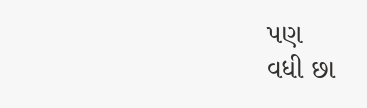પણ
વધી છા